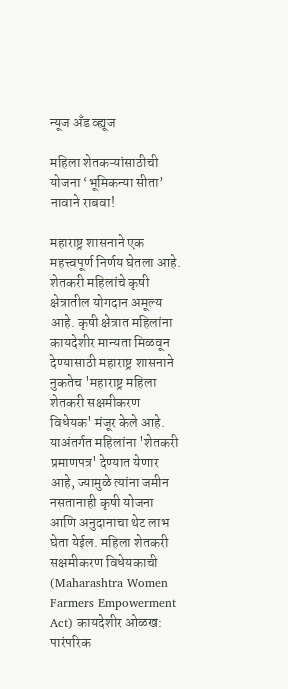न्यूज अँड व्ह्यूज

महिला शेतकऱ्यांसाठीची योजना ‘भूमिकन्या सीता’ नावाने राबवा!

महाराष्ट्र शासनाने एक महत्त्वपूर्ण निर्णय घेतला आहे. शेतकरी महिलांचे कृषी क्षेत्रातील योगदान अमूल्य आहे. कृषी क्षेत्रात महिलांना कायदेशीर मान्यता मिळवून देण्यासाठी महाराष्ट्र शासनाने नुकतेच 'महाराष्ट्र महिला शेतकरी सक्षमीकरण विधेयक' मंजूर केले आहे. याअंतर्गत महिलांना 'शेतकरी प्रमाणपत्र' देण्यात येणार आहे, ज्यामुळे त्यांना जमीन नसतानाही कृषी योजना आणि अनुदानाचा थेट लाभ घेता येईल. महिला शेतकरी सक्षमीकरण विधेयकाची (Maharashtra Women Farmers Empowerment Act) कायदेशीर ओळख: पारंपरिक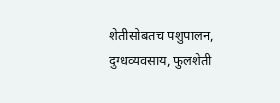शेतीसोबतच पशुपालन, दुग्धव्यवसाय, फुलशेती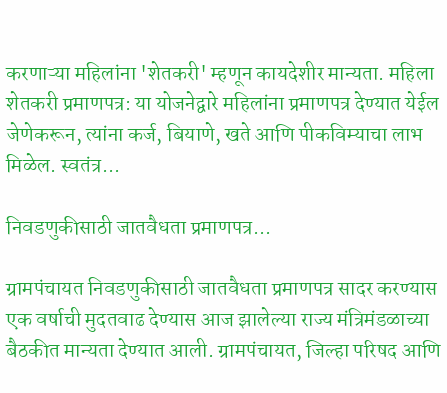करणाऱ्या महिलांना 'शेतकरी' म्हणून कायदेशीर मान्यता. महिला शेतकरी प्रमाणपत्र: या योजनेद्वारे महिलांना प्रमाणपत्र देण्यात येईल जेणेकरून, त्यांना कर्ज, बियाणे, खते आणि पीकविम्याचा लाभ मिळेल. स्वतंत्र...

निवडणुकीसाठी जातवैधता प्रमाणपत्र...

ग्रामपंचायत निवडणुकीसाठी जातवैधता प्रमाणपत्र सादर करण्यास एक वर्षाची मुदतवाढ देण्यास आज झालेल्या राज्य मंत्रिमंडळाच्या बैठकीत मान्यता देण्यात आली. ग्रामपंचायत, जिल्हा परिषद आणि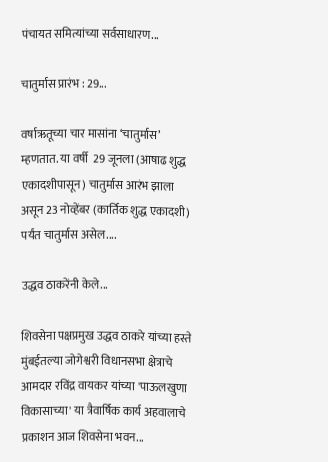पंचायत समित्यांच्या सर्वसाधारण...

चातुर्मास प्रारंभ : 29...

वर्षाऋतूच्या चार मासांना ‘चातुर्मास’ म्हणतात. या वर्षी  29 जूनला (आषाढ शुद्ध एकादशीपासून) चातुर्मास आरंभ झाला असून 23 नोव्हेंबर (कार्तिक शुद्ध एकादशी) पर्यंत चातुर्मास असेल....

उद्धव ठाकरेंनी केले...

शिवसेना पक्षप्रमुख उद्धव ठाकरे यांच्या हस्ते मुंबईतल्या जोगेश्वरी विधानसभा क्षेत्राचे आमदार रविंद्र वायकर यांच्या 'पाऊलखुणा विकासाच्या' या त्रैवार्षिक कार्य अहवालाचे प्रकाशन आज शिवसेना भवन...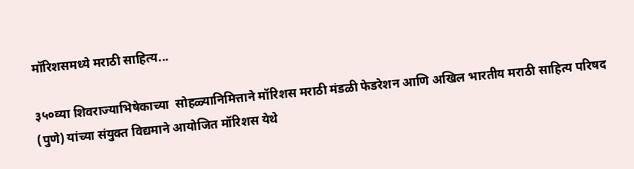मॉरिशसमध्ये मराठी साहित्य...

३५०व्या शिवराज्याभिषेकाच्या  सोहळ्यानिमित्ताने मॉरिशस मराठी मंडळी फेडरेशन आणि अखिल भारतीय मराठी साहित्य परिषद (पुणे) यांच्या संयुक्त विद्यमाने आयोजित मॉरिशस येथे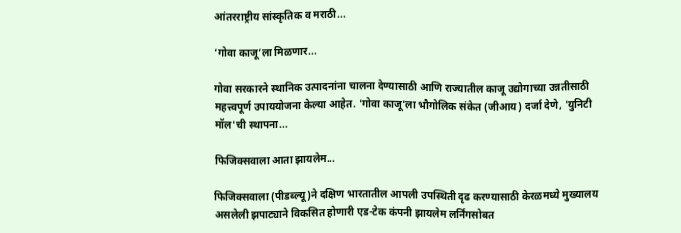आंतरराष्ट्रीय सांस्कृतिक व मराठी...

‘गोवा काजू’ला मिळणार...

गोवा सरकारने स्थानिक उत्पादनांना चालना देण्यासाठी आणि राज्यातील काजू उद्योगाच्या उन्नतीसाठी महत्त्वपूर्ण उपाययोजना केल्या आहेत. 'गोवा काजू'ला भौगोलिक संकेत (जीआय) दर्जा देणे, 'युनिटी मॉल'ची स्थापना...

फिजिक्सवाला आता झायलेम...

फिजिक्सवाला (पीडब्ल्यू)ने दक्षिण भारतातील आपली उपस्थिती दृढ करण्यासाठी केरळमध्ये मुख्यालय असलेली झपाट्याने विकसित होणारी एड-टेक कंपनी झायलेम लर्निंगसोबत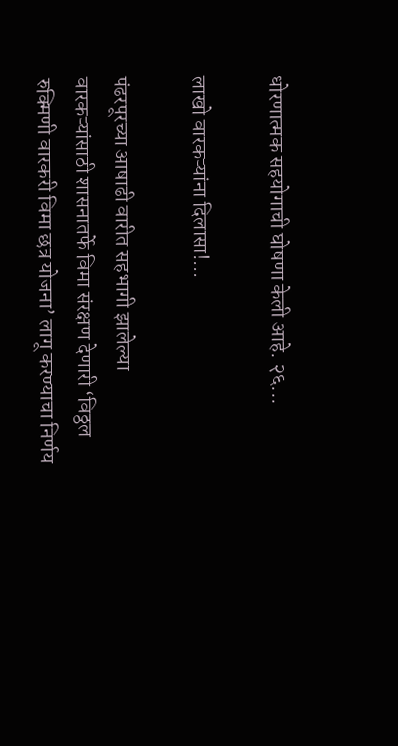धोरणात्मक सहयोगाची घोषणा केली आहे. २६...

लाखो वारकऱ्यांना दिलासा!...

पंढरपूरच्या आषाढी वारीत सहभागी झालेल्या वारकऱ्यांसाठी शासनातर्फे विमा संरक्षण देणारी ‘विठ्ठल रुक्मिणी वारकरी विमा छत्र योजना’ लागू करण्याचा निर्णय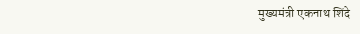मुख्यमंत्री एकनाथ शिंदे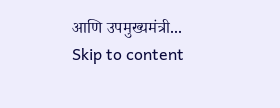आणि उपमुख्यमंत्री...
Skip to content